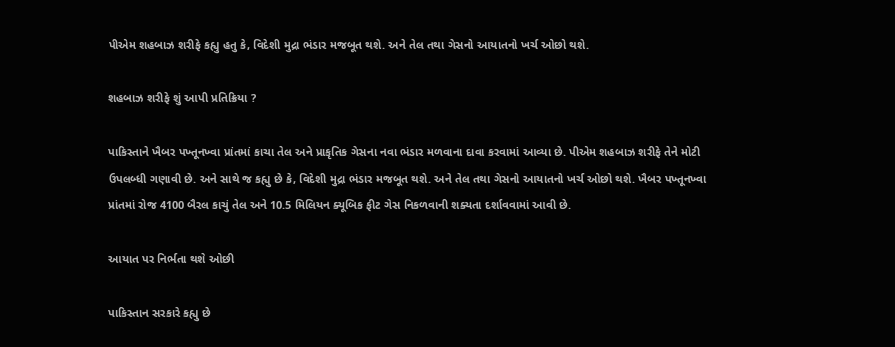પીએમ શહબાઝ શરીફે કહ્યુ હતુ કે, વિદેશી મુદ્રા ભંડાર મજબૂત થશે. અને તેલ તથા ગેસનો આયાતનો ખર્ચ ઓછો થશે.

શહબાઝ શરીફે શું આપી પ્રતિક્રિયા ?

પાકિસ્તાને ખૈબર પખ્તૂનખ્વા પ્રાંતમાં કાચા તેલ અને પ્રાકૃતિક ગેસના નવા ભંડાર મળવાના દાવા કરવામાં આવ્યા છે. પીએમ શહબાઝ શરીફે તેને મોટી ઉપલબ્ધી ગણાવી છે. અને સાથે જ કહ્યુ છે કે, વિદેશી મુદ્રા ભંડાર મજબૂત થશે. અને તેલ તથા ગેસનો આયાતનો ખર્ચ ઓછો થશે. ખૈબર પખ્તૂનખ્વા પ્રાંતમાં રોજ 4100 બૈરલ કાચું તેલ અને 10.5 મિલિયન ક્યૂબિક ફીટ ગેસ નિકળવાની શક્યતા દર્શાવવામાં આવી છે.

આયાત પર નિર્ભતા થશે ઓછી

પાકિસ્તાન સરકારે કહ્યુ છે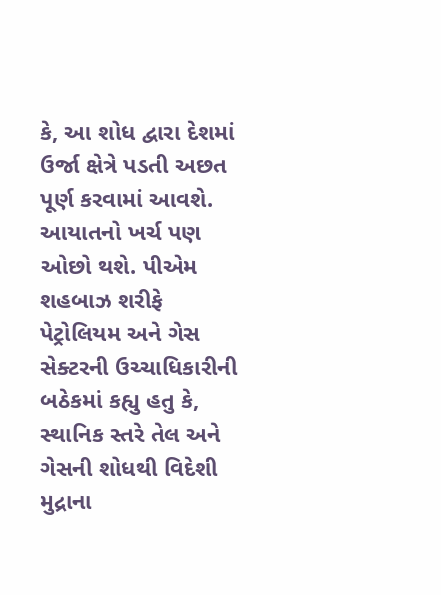કે, આ શોધ દ્વારા દેશમાં ઉર્જા ક્ષેત્રે પડતી અછત પૂર્ણ કરવામાં આવશે. આયાતનો ખર્ચ પણ ઓછો થશે. પીએમ શહબાઝ શરીફે પેટ્રોલિયમ અને ગેસ સેક્ટરની ઉચ્ચાધિકારીની બઠેકમાં કહ્યુ હતુ કે, સ્થાનિક સ્તરે તેલ અને ગેસની શોધથી વિદેશી મુદ્રાના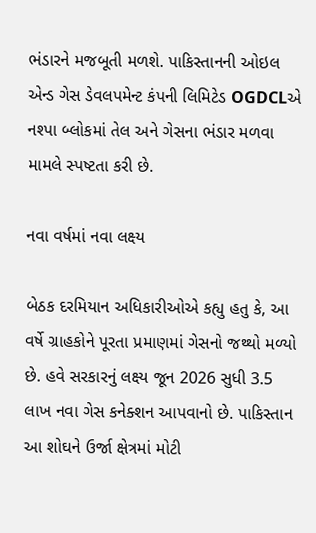ભંડારને મજબૂતી મળશે. પાકિસ્તાનની ઓઇલ એન્ડ ગેસ ડેવલપમેન્ટ કંપની લિમિટેડ OGDCLએ નશ્પા બ્લોકમાં તેલ અને ગેસના ભંડાર મળવા મામલે સ્પષ્ટતા કરી છે.

નવા વર્ષમાં નવા લક્ષ્ય

બેઠક દરમિયાન અધિકારીઓએ કહ્યુ હતુ કે, આ વર્ષે ગ્રાહકોને પૂરતા પ્રમાણમાં ગેસનો જથ્થો મળ્યો છે. હવે સરકારનું લક્ષ્ય જૂન 2026 સુધી 3.5 લાખ નવા ગેસ કનેક્શન આપવાનો છે. પાકિસ્તાન આ શોઘને ઉર્જા ક્ષેત્રમાં મોટી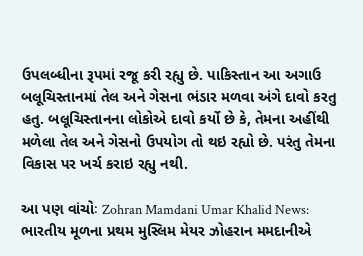ઉપલબ્ધીના રૂપમાં રજૂ કરી રહ્યુ છે. પાકિસ્તાન આ અગાઉ બલૂચિસ્તાનમાં તેલ અને ગેસના ભંડાર મળવા અંગે દાવો કરતુ હતુ. બલૂચિસ્તાનના લોકોએ દાવો કર્યો છે કે, તેમના અહીંથી મળેલા તેલ અને ગેસનો ઉપયોગ તો થઇ રહ્યો છે. પરંતુ તેમના વિકાસ પર ખર્ચ કરાઇ રહ્યુ નથી.

આ પણ વાંચોઃ Zohran Mamdani Umar Khalid News: ભારતીય મૂળના પ્રથમ મુસ્લિમ મેયર ઝોહરાન મમદાનીએ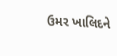ઉમર ખાલિદને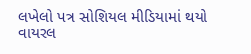લખેલો પત્ર સોશિયલ મીડિયામાં થયો વાયરલ